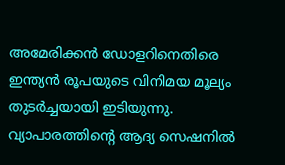അമേരിക്കൻ ഡോളറിനെതിരെ ഇന്ത്യൻ രൂപയുടെ വിനിമയ മൂല്യം തുടർച്ചയായി ഇടിയുന്നു. വ്യാപാരത്തിന്റെ ആദ്യ സെഷനിൽ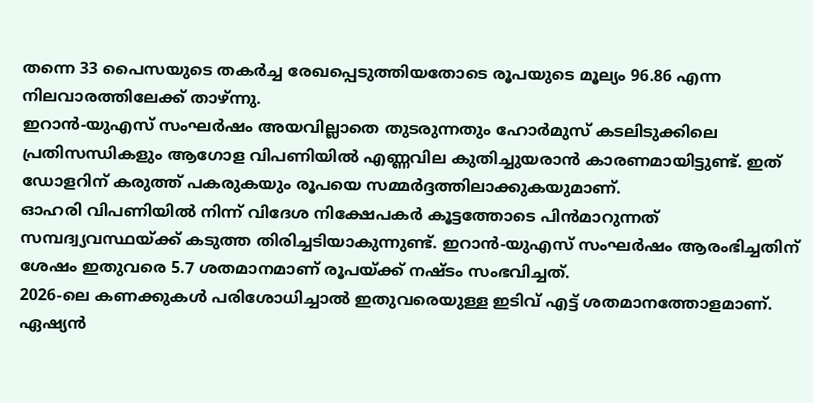തന്നെ 33 പൈസയുടെ തകർച്ച രേഖപ്പെടുത്തിയതോടെ രൂപയുടെ മൂല്യം 96.86 എന്ന നിലവാരത്തിലേക്ക് താഴ്ന്നു.
ഇറാൻ-യുഎസ് സംഘർഷം അയവില്ലാതെ തുടരുന്നതും ഹോർമുസ് കടലിടുക്കിലെ പ്രതിസന്ധികളും ആഗോള വിപണിയിൽ എണ്ണവില കുതിച്ചുയരാൻ കാരണമായിട്ടുണ്ട്. ഇത് ഡോളറിന് കരുത്ത് പകരുകയും രൂപയെ സമ്മർദ്ദത്തിലാക്കുകയുമാണ്.
ഓഹരി വിപണിയിൽ നിന്ന് വിദേശ നിക്ഷേപകർ കൂട്ടത്തോടെ പിൻമാറുന്നത് സമ്പദ്വ്യവസ്ഥയ്ക്ക് കടുത്ത തിരിച്ചടിയാകുന്നുണ്ട്. ഇറാൻ-യുഎസ് സംഘർഷം ആരംഭിച്ചതിന് ശേഷം ഇതുവരെ 5.7 ശതമാനമാണ് രൂപയ്ക്ക് നഷ്ടം സംഭവിച്ചത്.
2026-ലെ കണക്കുകൾ പരിശോധിച്ചാൽ ഇതുവരെയുള്ള ഇടിവ് എട്ട് ശതമാനത്തോളമാണ്. ഏഷ്യൻ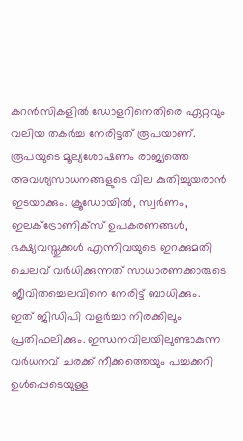കറൻസികളിൽ ഡോളറിനെതിരെ ഏറ്റവും വലിയ തകർച്ച നേരിട്ടത് രൂപയാണ്.
രൂപയുടെ മൂല്യശോഷണം രാജ്യത്തെ അവശ്യസാധനങ്ങളുടെ വില കുതിച്ചുയരാൻ ഇടയാക്കും. ക്രൂഡോയിൽ, സ്വർണം, ഇലക്ട്രോണിക്സ് ഉപകരണങ്ങൾ, ഭക്ഷ്യവസ്തുക്കൾ എന്നിവയുടെ ഇറക്കുമതി ചെലവ് വർധിക്കുന്നത് സാധാരണക്കാരുടെ ജീവിതച്ചെലവിനെ നേരിട്ട് ബാധിക്കും.
ഇത് ജിഡിപി വളർച്ചാ നിരക്കിലും പ്രതിഫലിക്കും. ഇന്ധനവിലയിലുണ്ടാകുന്ന വർധനവ് ചരക്ക് നീക്കത്തെയും പച്ചക്കറി ഉൾപ്പെടെയുള്ള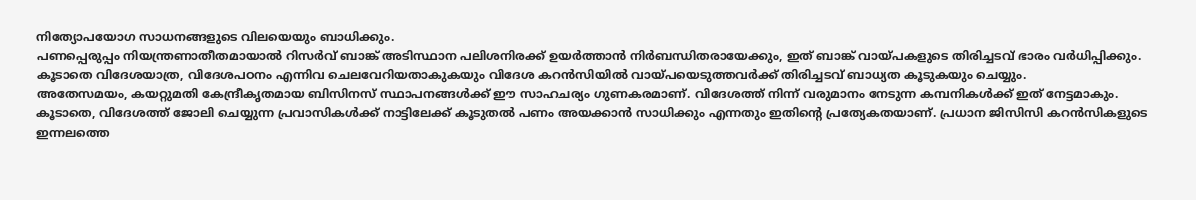നിത്യോപയോഗ സാധനങ്ങളുടെ വിലയെയും ബാധിക്കും.
പണപ്പെരുപ്പം നിയന്ത്രണാതീതമായാൽ റിസർവ് ബാങ്ക് അടിസ്ഥാന പലിശനിരക്ക് ഉയർത്താൻ നിർബന്ധിതരായേക്കും, ഇത് ബാങ്ക് വായ്പകളുടെ തിരിച്ചടവ് ഭാരം വർധിപ്പിക്കും. കൂടാതെ വിദേശയാത്ര, വിദേശപഠനം എന്നിവ ചെലവേറിയതാകുകയും വിദേശ കറൻസിയിൽ വായ്പയെടുത്തവർക്ക് തിരിച്ചടവ് ബാധ്യത കൂടുകയും ചെയ്യും.
അതേസമയം, കയറ്റുമതി കേന്ദ്രീകൃതമായ ബിസിനസ് സ്ഥാപനങ്ങൾക്ക് ഈ സാഹചര്യം ഗുണകരമാണ്. വിദേശത്ത് നിന്ന് വരുമാനം നേടുന്ന കമ്പനികൾക്ക് ഇത് നേട്ടമാകും.
കൂടാതെ, വിദേശത്ത് ജോലി ചെയ്യുന്ന പ്രവാസികൾക്ക് നാട്ടിലേക്ക് കൂടുതൽ പണം അയക്കാൻ സാധിക്കും എന്നതും ഇതിന്റെ പ്രത്യേകതയാണ്. പ്രധാന ജിസിസി കറൻസികളുടെ ഇന്നലത്തെ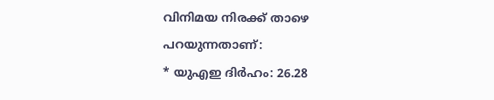വിനിമയ നിരക്ക് താഴെ പറയുന്നതാണ്:
* യുഎഇ ദിർഹം: 26.28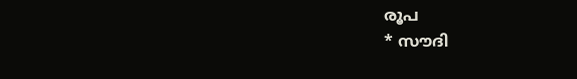രൂപ
* സൗദി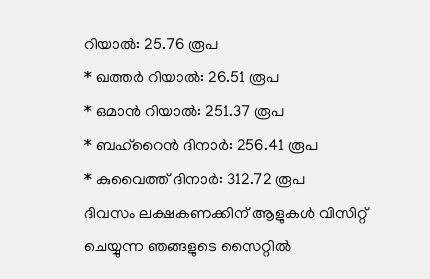റിയാൽ: 25.76 രൂപ
* ഖത്തർ റിയാൽ: 26.51 രൂപ
* ഒമാൻ റിയാൽ: 251.37 രൂപ
* ബഹ്റൈൻ ദിനാർ: 256.41 രൂപ
* കുവൈത്ത് ദിനാർ: 312.72 രൂപ
ദിവസം ലക്ഷകണക്കിന് ആളുകൾ വിസിറ്റ് ചെയ്യുന്ന ഞങ്ങളുടെ സൈറ്റിൽ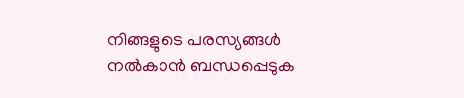നിങ്ങളുടെ പരസ്യങ്ങൾ നൽകാൻ ബന്ധപ്പെടുക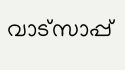വാട്സാപ്പ്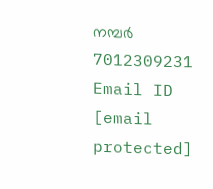നമ്പർ 7012309231 Email ID [email protected]